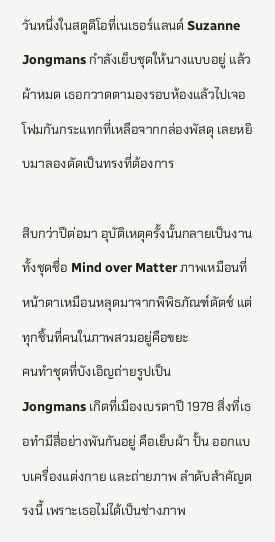วันหนึ่งในสตูดิโอที่เนเธอร์แลนด์ Suzanne Jongmans กำลังเย็บชุดให้นางแบบอยู่ แล้วผ้าหมด เธอกวาดตามองรอบห้องแล้วไปเจอโฟมกันกระแทกที่เหลือจากกล่องพัสดุ เลยหยิบมาลองดัดเป็นทรงที่ต้องการ

สิบกว่าปีต่อมา อุบัติเหตุครั้งนั้นกลายเป็นงานทั้งชุดชื่อ Mind over Matter ภาพเหมือนที่หน้าตาเหมือนหลุดมาจากพิพิธภัณฑ์ดัตช์ แต่ทุกชิ้นที่คนในภาพสวมอยู่คือขยะ
คนทำชุดที่บังเอิญถ่ายรูปเป็น
Jongmans เกิดที่เมืองเบรดาปี 1978 สิ่งที่เธอทำมีสี่อย่างพันกันอยู่ คือเย็บผ้า ปั้น ออกแบบเครื่องแต่งกาย และถ่ายภาพ ลำดับสำคัญตรงนี้ เพราะเธอไม่ได้เป็นช่างภาพ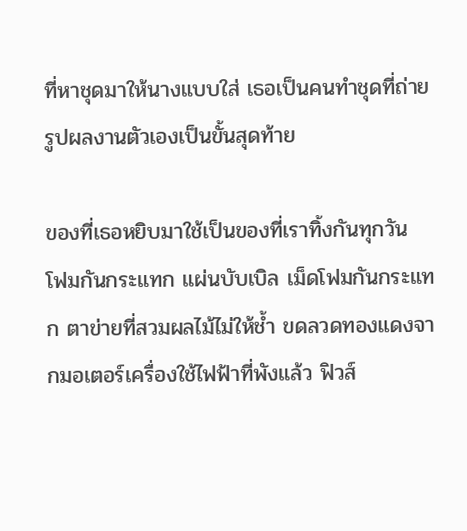ที่หาชุดมาให้นางแบบใส่ เธอเป็นคนทำชุดที่ถ่ายรูปผลงานตัวเองเป็นขั้นสุดท้าย

ของที่เธอหยิบมาใช้เป็นของที่เราทิ้งกันทุกวัน โฟมกันกระแทก แผ่นบับเบิล เม็ดโฟมกันกระแทก ตาข่ายที่สวมผลไม้ไม่ให้ช้ำ ขดลวดทองแดงจากมอเตอร์เครื่องใช้ไฟฟ้าที่พังแล้ว ฟิวส์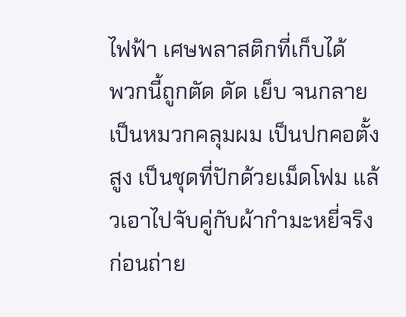ไฟฟ้า เศษพลาสติกที่เก็บได้
พวกนี้ถูกตัด ดัด เย็บ จนกลายเป็นหมวกคลุมผม เป็นปกคอตั้งสูง เป็นชุดที่ปักด้วยเม็ดโฟม แล้วเอาไปจับคู่กับผ้ากำมะหยี่จริง ก่อนถ่าย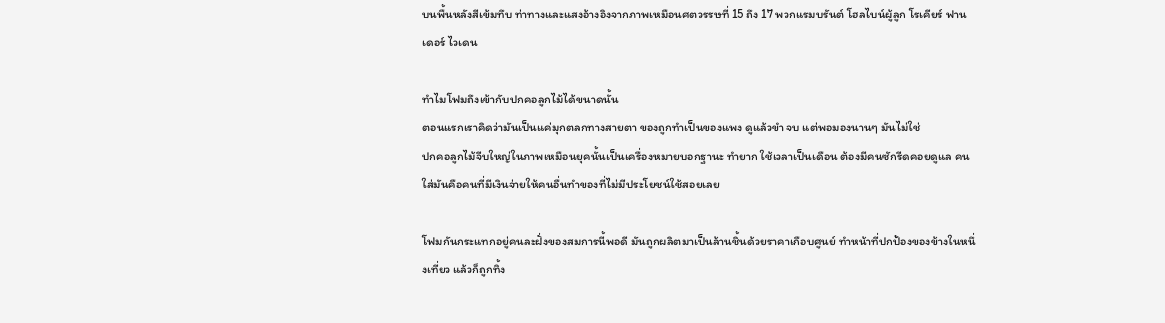บนพื้นหลังสีเข้มทึบ ท่าทางและแสงอ้างอิงจากภาพเหมือนศตวรรษที่ 15 ถึง 17 พวกแรมบรันต์ โฮลไบน์ผู้ลูก โรเคียร์ ฟาน เดอร์ ไวเดน

ทำไมโฟมถึงเข้ากับปกคอลูกไม้ได้ขนาดนั้น
ตอนแรกเราคิดว่ามันเป็นแค่มุกตลกทางสายตา ของถูกทำเป็นของแพง ดูแล้วขำ จบ แต่พอมองนานๆ มันไม่ใช่
ปกคอลูกไม้จีบใหญ่ในภาพเหมือนยุคนั้นเป็นเครื่องหมายบอกฐานะ ทำยาก ใช้เวลาเป็นเดือน ต้องมีคนซักรีดคอยดูแล คนใส่มันคือคนที่มีเงินจ่ายให้คนอื่นทำของที่ไม่มีประโยชน์ใช้สอยเลย

โฟมกันกระแทกอยู่คนละฝั่งของสมการนี้พอดี มันถูกผลิตมาเป็นล้านชิ้นด้วยราคาเกือบศูนย์ ทำหน้าที่ปกป้องของข้างในหนึ่งเที่ยว แล้วก็ถูกทิ้ง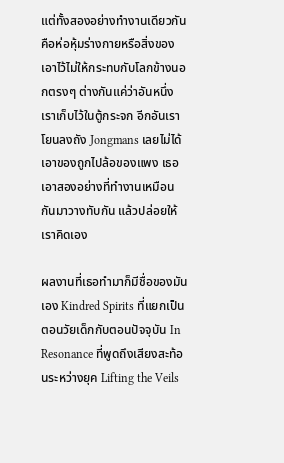แต่ทั้งสองอย่างทำงานเดียวกัน คือห่อหุ้มร่างกายหรือสิ่งของเอาไว้ไม่ให้กระทบกับโลกข้างนอกตรงๆ ต่างกันแค่ว่าอันหนึ่งเราเก็บไว้ในตู้กระจก อีกอันเราโยนลงถัง Jongmans เลยไม่ได้เอาของถูกไปล้อของแพง เธอเอาสองอย่างที่ทำงานเหมือนกันมาวางทับกัน แล้วปล่อยให้เราคิดเอง

ผลงานที่เธอทำมาก็มีชื่อของมันเอง Kindred Spirits ที่แยกเป็นตอนวัยเด็กกับตอนปัจจุบัน In Resonance ที่พูดถึงเสียงสะท้อนระหว่างยุค Lifting the Veils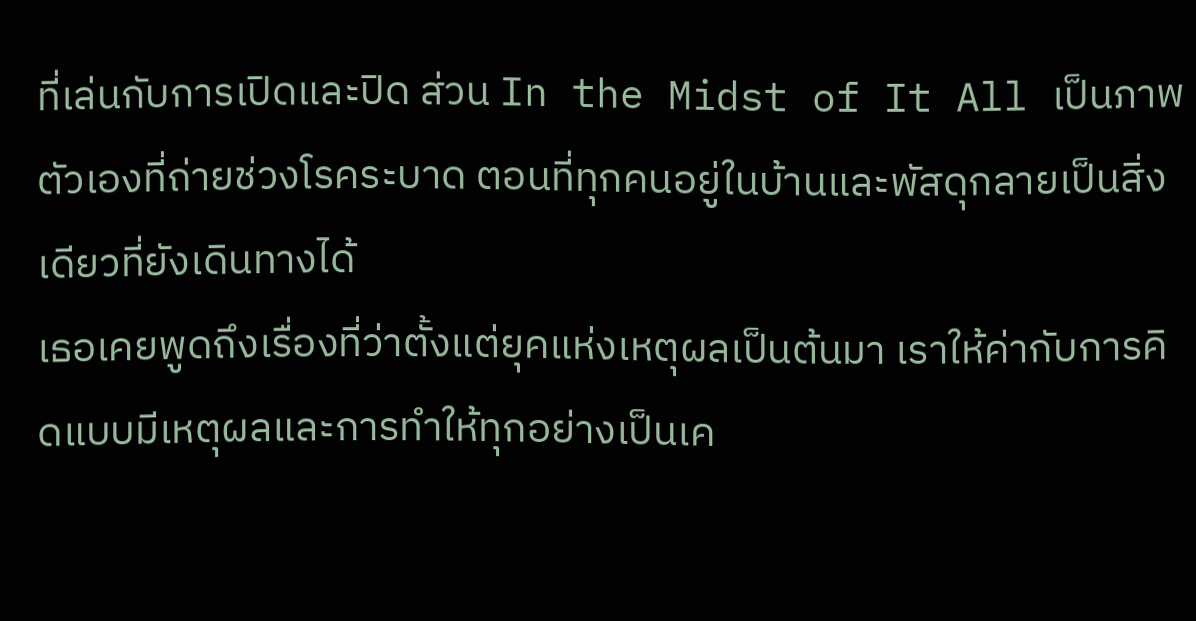ที่เล่นกับการเปิดและปิด ส่วน In the Midst of It All เป็นภาพตัวเองที่ถ่ายช่วงโรคระบาด ตอนที่ทุกคนอยู่ในบ้านและพัสดุกลายเป็นสิ่งเดียวที่ยังเดินทางได้
เธอเคยพูดถึงเรื่องที่ว่าตั้งแต่ยุคแห่งเหตุผลเป็นต้นมา เราให้ค่ากับการคิดแบบมีเหตุผลและการทำให้ทุกอย่างเป็นเค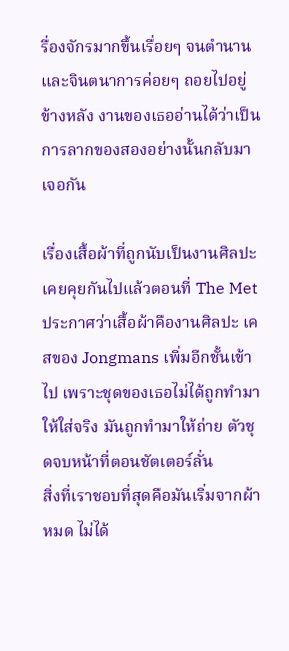รื่องจักรมากขึ้นเรื่อยๆ จนตำนานและจินตนาการค่อยๆ ถอยไปอยู่ข้างหลัง งานของเธออ่านได้ว่าเป็นการลากของสองอย่างนั้นกลับมาเจอกัน

เรื่องเสื้อผ้าที่ถูกนับเป็นงานศิลปะเคยคุยกันไปแล้วตอนที่ The Met ประกาศว่าเสื้อผ้าคืองานศิลปะ เคสของ Jongmans เพิ่มอีกชั้นเข้าไป เพราะชุดของเธอไม่ได้ถูกทำมาให้ใส่จริง มันถูกทำมาให้ถ่าย ตัวชุดจบหน้าที่ตอนชัตเตอร์ลั่น
สิ่งที่เราชอบที่สุดคือมันเริ่มจากผ้าหมด ไม่ได้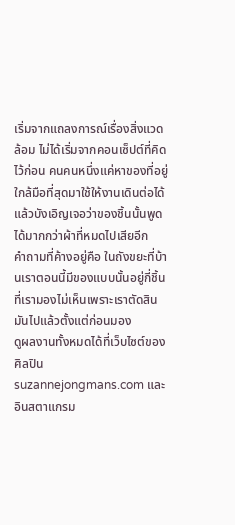เริ่มจากแถลงการณ์เรื่องสิ่งแวดล้อม ไม่ได้เริ่มจากคอนเซ็ปต์ที่คิดไว้ก่อน คนคนหนึ่งแค่หาของที่อยู่ใกล้มือที่สุดมาใช้ให้งานเดินต่อได้ แล้วบังเอิญเจอว่าของชิ้นนั้นพูดได้มากกว่าผ้าที่หมดไปเสียอีก
คำถามที่ค้างอยู่คือ ในถังขยะที่บ้านเราตอนนี้มีของแบบนั้นอยู่กี่ชิ้น ที่เรามองไม่เห็นเพราะเราตัดสินมันไปแล้วตั้งแต่ก่อนมอง
ดูผลงานทั้งหมดได้ที่เว็บไซต์ของศิลปิน suzannejongmans.com และอินสตาแกรม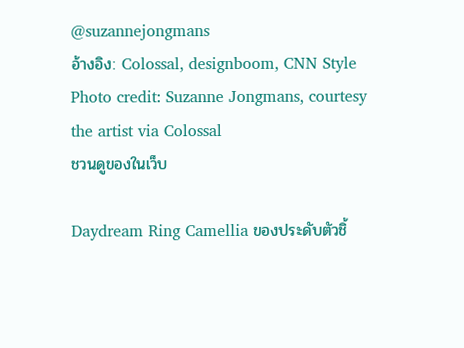@suzannejongmans
อ้างอิง: Colossal, designboom, CNN Style
Photo credit: Suzanne Jongmans, courtesy the artist via Colossal
ชวนดูของในเว็บ

Daydream Ring Camellia ของประดับตัวชิ้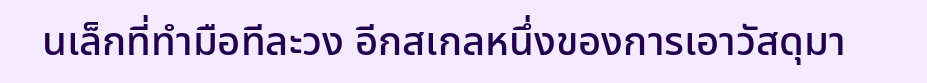นเล็กที่ทำมือทีละวง อีกสเกลหนึ่งของการเอาวัสดุมา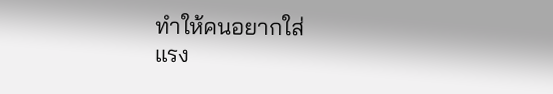ทำให้คนอยากใส่
แรง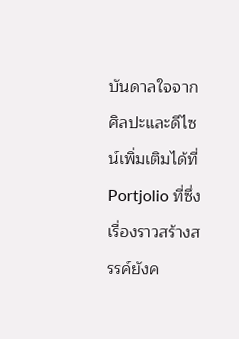บันดาลใจจากศิลปะและดีไซน์เพิ่มเติมได้ที่ Portjolio ที่ซึ่งเรื่องราวสร้างสรรค์ยังค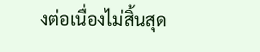งต่อเนื่องไม่สิ้นสุด